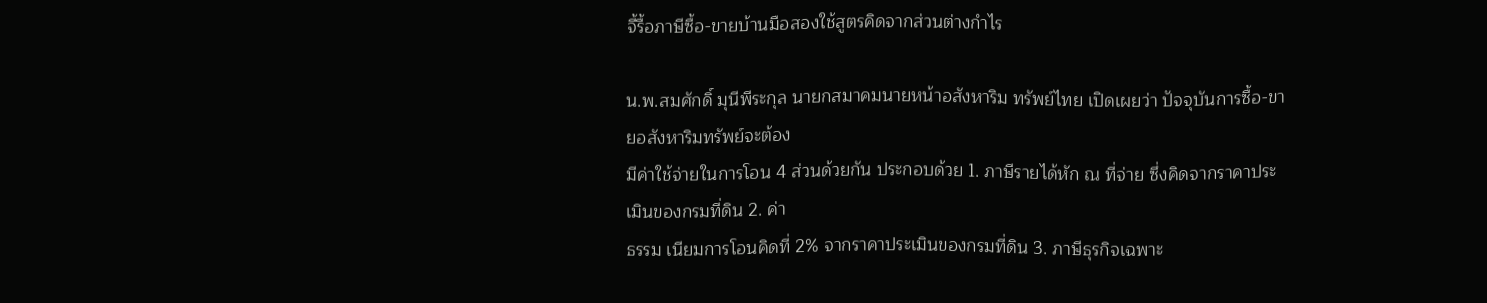จี้รื้อภาษีซื้อ-ขายบ้านมือสองใช้สูตรคิดจากส่วนต่างกำไร

น.พ.สมศักดิ์ มุนีพีระกุล นายกสมาคมนายหน้าอสังหาริม ทรัพย์ไทย เปิดเผยว่า ปัจจุบันการซื้อ-ขายอสังหาริมทรัพย์จะต้อง
มีค่าใช้จ่ายในการโอน 4 ส่วนด้วยกัน ประกอบด้วย 1. ภาษีรายได้หัก ณ ที่จ่าย ซึ่งคิดจากราคาประเมินของกรมที่ดิน 2. ค่า
ธรรม เนียมการโอนคิดที่ 2% จากราคาประเมินของกรมที่ดิน 3. ภาษีธุรกิจเฉพาะ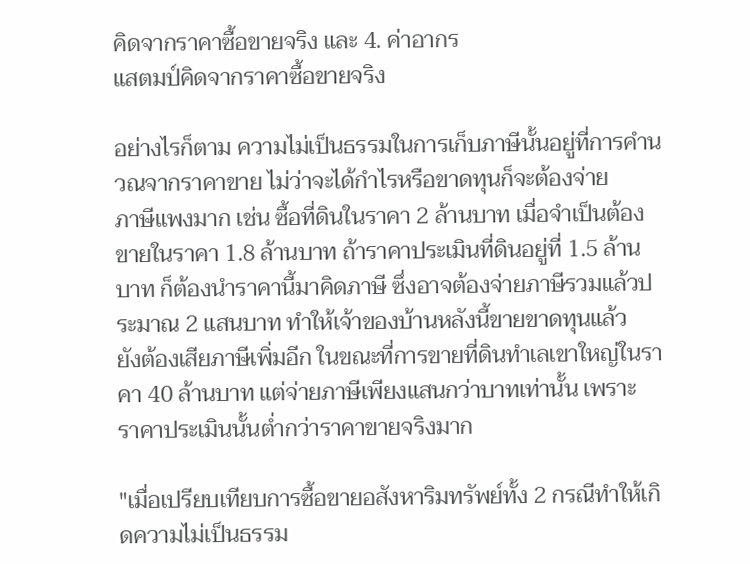คิดจากราคาซื้อขายจริง และ 4. ค่าอากร
แสตมป์คิดจากราคาซื้อขายจริง

อย่างไรก็ตาม ความไม่เป็นธรรมในการเก็บภาษีนั้นอยู่ที่การคำนวณจากราคาขาย ไม่ว่าจะได้กำไรหรือขาดทุนก็จะต้องจ่าย
ภาษีแพงมาก เช่น ซื้อที่ดินในราคา 2 ล้านบาท เมื่อจำเป็นต้องขายในราคา 1.8 ล้านบาท ถ้าราคาประเมินที่ดินอยู่ที่ 1.5 ล้าน
บาท ก็ต้องนำราคานี้มาคิดภาษี ซึ่งอาจต้องจ่ายภาษีรวมแล้วประมาณ 2 แสนบาท ทำให้เจ้าของบ้านหลังนี้ขายขาดทุนแล้ว
ยังต้องเสียภาษีเพิ่มอีก ในขณะที่การขายที่ดินทำเลเขาใหญ่ในราคา 40 ล้านบาท แต่จ่ายภาษีเพียงแสนกว่าบาทเท่านั้น เพราะ
ราคาประเมินนั้นต่ำกว่าราคาขายจริงมาก

"เมื่อเปรียบเทียบการซื้อขายอสังหาริมทรัพย์ทั้ง 2 กรณีทำให้เกิดความไม่เป็นธรรม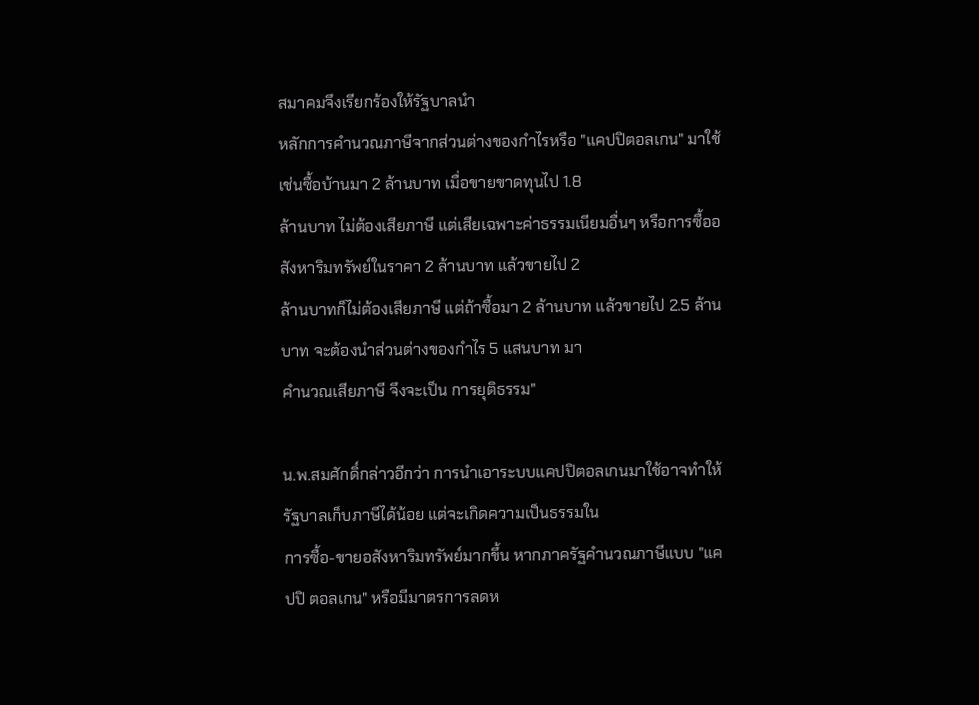สมาคมจึงเรียกร้องให้รัฐบาลนำ
หลักการคำนวณภาษีจากส่วนต่างของกำไรหรือ "แคปปิตอลเกน" มาใช้ เช่นซื้อบ้านมา 2 ล้านบาท เมื่อขายขาดทุนไป 1.8
ล้านบาท ไม่ต้องเสียภาษี แต่เสียเฉพาะค่าธรรมเนียมอื่นๆ หรือการซื้ออสังหาริมทรัพย์ในราคา 2 ล้านบาท แล้วขายไป 2
ล้านบาทก็ไม่ต้องเสียภาษี แต่ถ้าซื้อมา 2 ล้านบาท แล้วขายไป 2.5 ล้านบาท จะต้องนำส่วนต่างของกำไร 5 แสนบาท มา
คำนวณเสียภาษี จึงจะเป็น การยุติธรรม"

น.พ.สมศักดิ์กล่าวอีกว่า การนำเอาระบบแคปปิตอลเกนมาใช้อาจทำให้รัฐบาลเก็บภาษีได้น้อย แต่จะเกิดความเป็นธรรมใน
การซื้อ-ขายอสังหาริมทรัพย์มากขึ้น หากภาครัฐคำนวณภาษีแบบ "แคปปิ ตอลเกน" หรือมีมาตรการลดห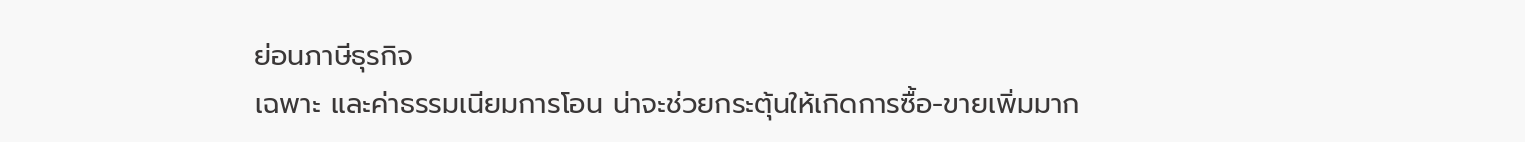ย่อนภาษีธุรกิจ
เฉพาะ และค่าธรรมเนียมการโอน น่าจะช่วยกระตุ้นให้เกิดการซื้อ-ขายเพิ่มมาก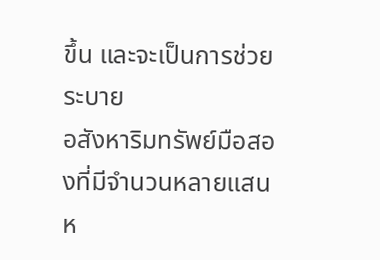ขึ้น และจะเป็นการช่วยระบาย
อสังหาริมทรัพย์มือสองที่มีจำนวนหลายแสนห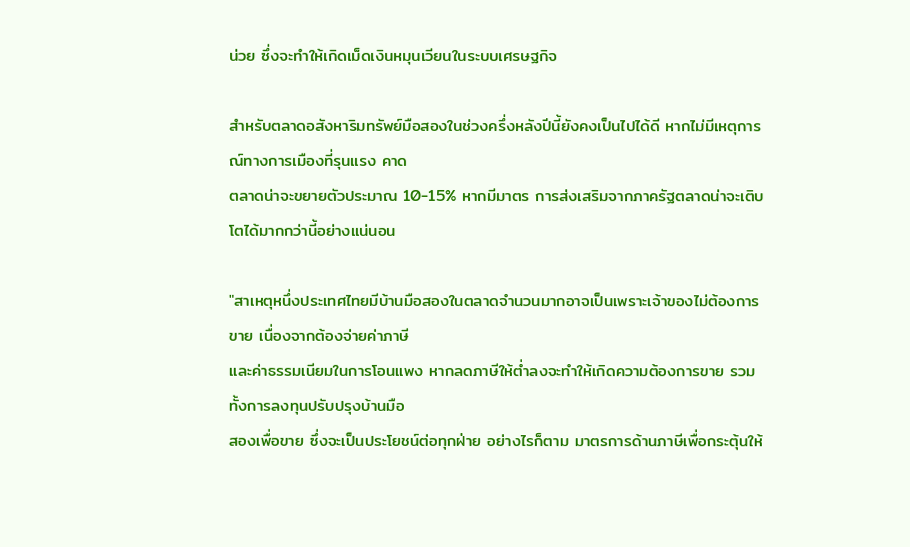น่วย ซึ่งจะทำให้เกิดเม็ดเงินหมุนเวียนในระบบเศรษฐกิจ

สำหรับตลาดอสังหาริมทรัพย์มือสองในช่วงครึ่งหลังปีนี้ยังคงเป็นไปได้ดี หากไม่มีเหตุการณ์ทางการเมืองที่รุนแรง คาด
ตลาดน่าจะขยายตัวประมาณ 10-15% หากมีมาตร การส่งเสริมจากภาครัฐตลาดน่าจะเติบโตได้มากกว่านี้อย่างแน่นอน

"สาเหตุหนึ่งประเทศไทยมีบ้านมือสองในตลาดจำนวนมากอาจเป็นเพราะเจ้าของไม่ต้องการขาย เนื่องจากต้องจ่ายค่าภาษี
และค่าธรรมเนียมในการโอนแพง หากลดภาษีให้ต่ำลงจะทำให้เกิดความต้องการขาย รวมทั้งการลงทุนปรับปรุงบ้านมือ
สองเพื่อขาย ซึ่งจะเป็นประโยชน์ต่อทุกฝ่าย อย่างไรก็ตาม มาตรการด้านภาษีเพื่อกระตุ้นให้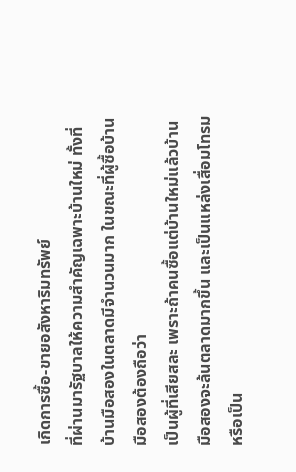เกิดการซื้อ-ขายอสังหาริมทรัพย์
ที่ผ่านมารัฐบาลให้ความสำคัญเฉพาะบ้านใหม่ ทั้งที่บ้านมือสองในตลาดมีจำนวนมาก ในขณะที่ผู้ซื้อบ้านมือสองต้องถือว่า
เป็นผู้ที่เสียสละ เพราะถ้าคนซื้อแต่บ้านใหม่แล้วบ้านมือสองจะล้นตลาดมากขึ้น และเป็นแหล่งเสื่อมโทรม หรือเป็น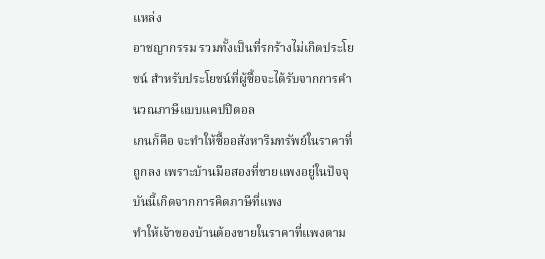แหล่ง
อาชญากรรม รวมทั้งเป็นที่รกร้างไม่เกิดประโยชน์ สำหรับประโยชน์ที่ผู้ซื้อจะได้รับจากการคำนวณภาษีแบบแคปปิตอล
เกนก็คือ จะทำให้ซื้ออสังหาริมทรัพย์ในราคาที่ถูกลง เพราะบ้านมือสองที่ขายแพงอยู่ในปัจจุบันนี้เกิดจากการคิดภาษีที่แพง
ทำให้เจ้าของบ้านต้องขายในราคาที่แพงตาม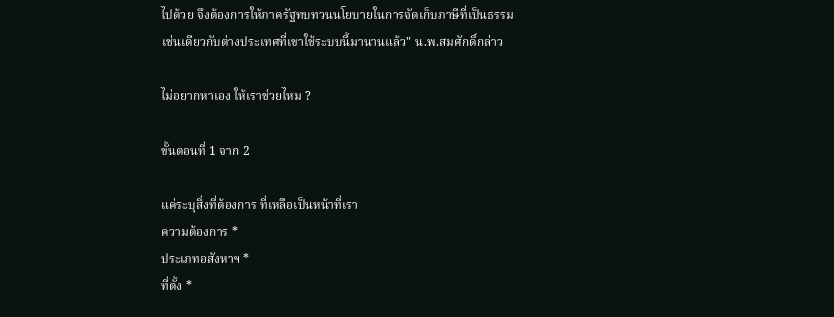ไปด้วย จึงต้องการให้ภาครัฐทบทวนนโยบายในการจัดเก็บภาษีที่เป็นธรรม
เช่นเดียวกับต่างประเทศที่เขาใช้ระบบนี้มานานแล้ว" น.พ.สมศักดิ์กล่าว

ไม่อยากหาเอง ให้เราช่วยไหม ?

ขั้นตอนที่ 1 จาก 2

แค่ระบุสิ่งที่ต้องการ ที่เหลือเป็นหน้าที่เรา
ความต้องการ *
ประเภทอสังหาฯ *
ที่ตั้ง *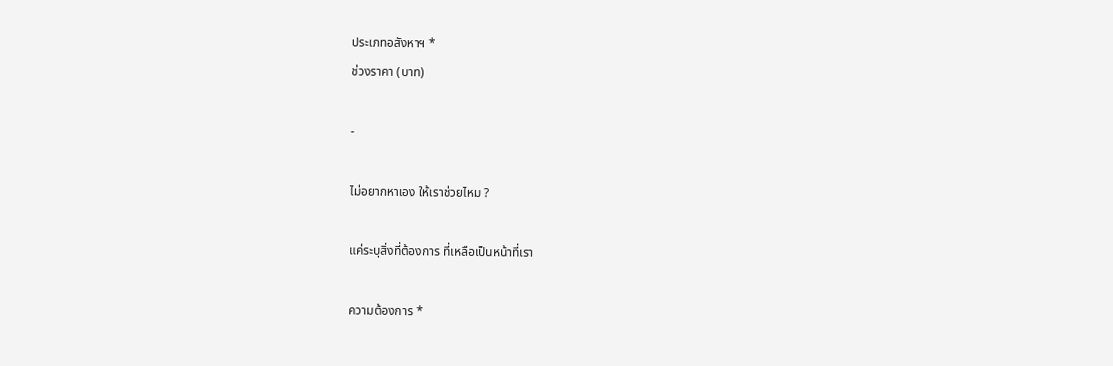ประเภทอสังหาฯ *
ช่วงราคา (บาท)

-

ไม่อยากหาเอง ให้เราช่วยไหม ?

แค่ระบุสิ่งที่ต้องการ ที่เหลือเป็นหน้าที่เรา

ความต้องการ *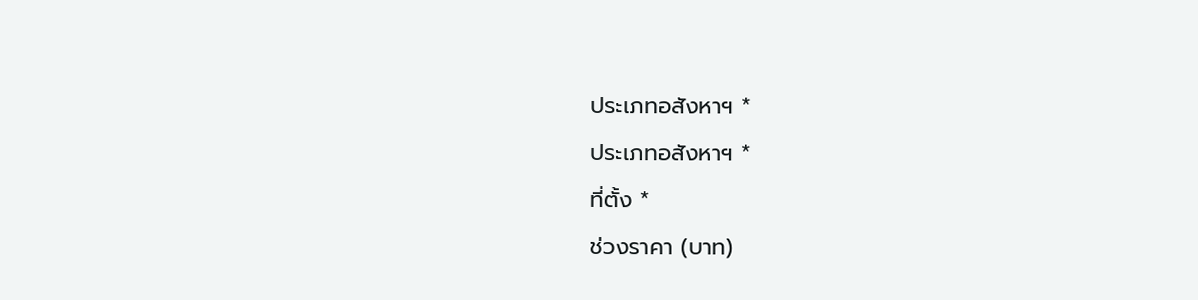ประเภทอสังหาฯ *
ประเภทอสังหาฯ *
ที่ตั้ง *
ช่วงราคา (บาท)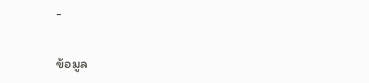-

ข้อมูล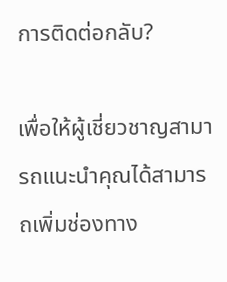การติดต่อกลับ?

เพื่อให้ผู้เชี่ยวชาญสามารถแนะนำคุณได้สามารถเพิ่มช่องทาง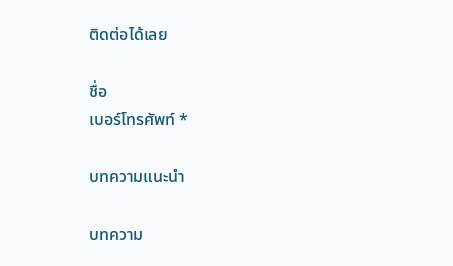ติดต่อได้เลย

ชื่อ
เบอร์โทรศัพท์ *

บทความแนะนำ

บทความ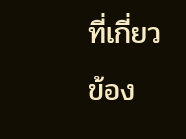ที่เกี่ยวข้อง